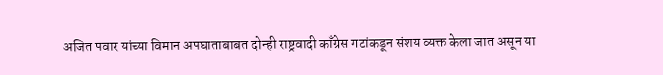अजित पवार यांच्या विमान अपघाताबाबत दोन्ही राष्ट्रवादी काँग्रेस गटांकडून संशय व्यक्त केला जात असून या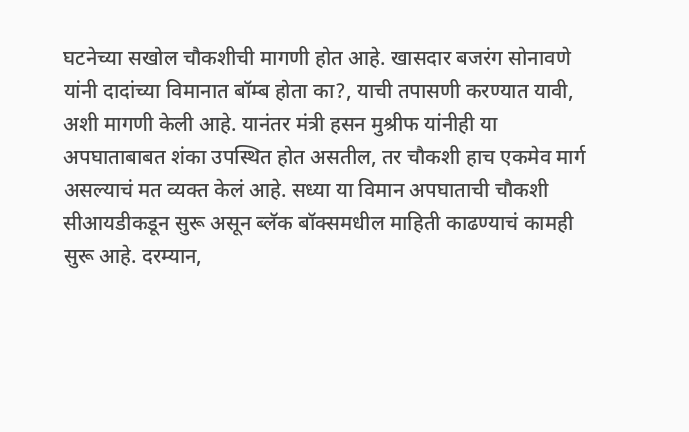घटनेच्या सखोल चौकशीची मागणी होत आहे. खासदार बजरंग सोनावणे यांनी दादांच्या विमानात बॉम्ब होता का?, याची तपासणी करण्यात यावी, अशी मागणी केली आहे. यानंतर मंत्री हसन मुश्रीफ यांनीही या अपघाताबाबत शंका उपस्थित होत असतील, तर चौकशी हाच एकमेव मार्ग असल्याचं मत व्यक्त केलं आहे. सध्या या विमान अपघाताची चौकशी सीआयडीकडून सुरू असून ब्लॅक बॉक्समधील माहिती काढण्याचं कामही सुरू आहे. दरम्यान,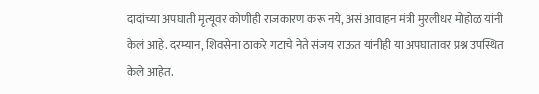दादांच्या अपघाती मृत्यूवर कोणीही राजकारण करू नये, असं आवाहन मंत्री मुरलीधर मोहोळ यांनी केलं आहे. दरम्यान, शिवसेना ठाकरे गटाचे नेते संजय राऊत यांनीही या अपघातावर प्रश्न उपस्थित केले आहेत.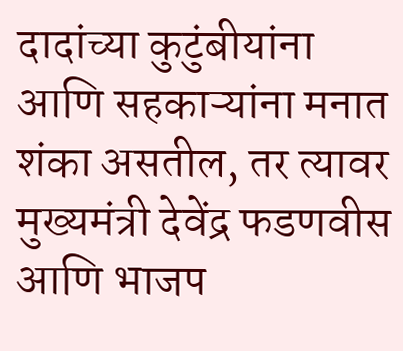दादांच्या कुटुंबीयांना आणि सहकाऱ्यांना मनात शंका असतील, तर त्यावर मुख्यमंत्री देवेंद्र फडणवीस आणि भाजप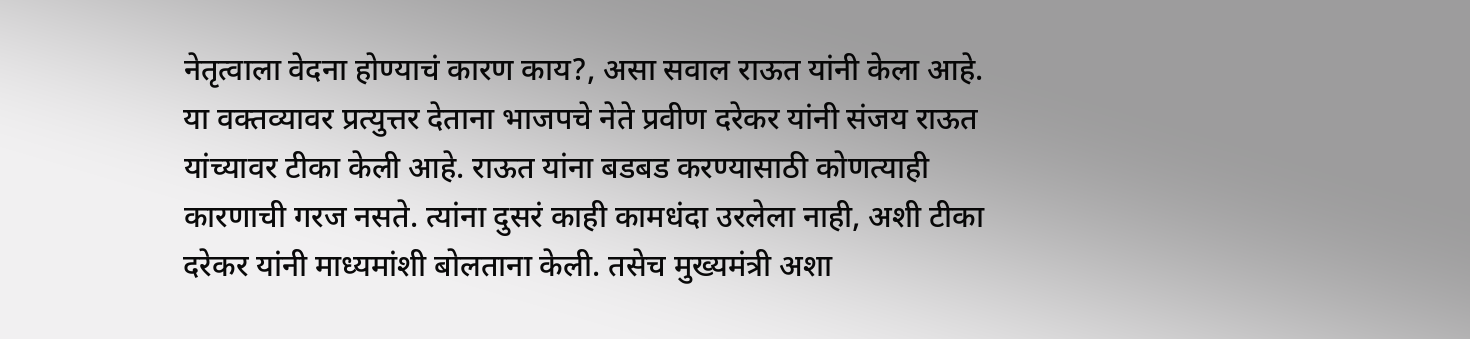नेतृत्वाला वेदना होण्याचं कारण काय?, असा सवाल राऊत यांनी केला आहे.
या वक्तव्यावर प्रत्युत्तर देताना भाजपचे नेते प्रवीण दरेकर यांनी संजय राऊत यांच्यावर टीका केली आहे. राऊत यांना बडबड करण्यासाठी कोणत्याही कारणाची गरज नसते. त्यांना दुसरं काही कामधंदा उरलेला नाही, अशी टीका दरेकर यांनी माध्यमांशी बोलताना केली. तसेच मुख्यमंत्री अशा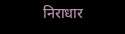निराधार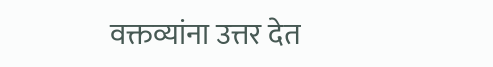वक्तव्यांना उत्तर देत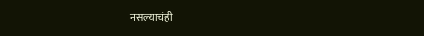नसल्याचंही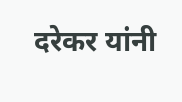दरेकर यांनी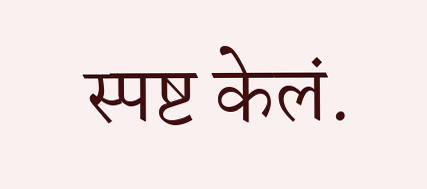स्पष्ट केलं.